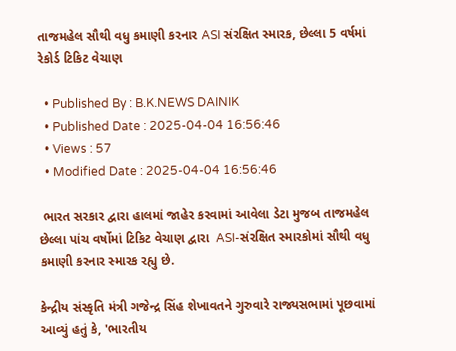તાજમહેલ સૌથી વધુ કમાણી કરનાર ASI સંરક્ષિત સ્મારક, છેલ્લા 5 વર્ષમાં રેકોર્ડ ટિકિટ વેચાણ

  • Published By : B.K.NEWS DAINIK
  • Published Date : 2025-04-04 16:56:46
  • Views : 57
  • Modified Date : 2025-04-04 16:56:46

 ભારત સરકાર દ્વારા હાલમાં જાહેર કરવામાં આવેલા ડેટા મુજબ તાજમહેલ છેલ્લા પાંચ વર્ષોમાં ટિકિટ વેચાણ દ્વારા  ASI-સંરક્ષિત સ્મારકોમાં સૌથી વધુ કમાણી કરનાર સ્મારક રહ્યુ છે.

કેન્દ્રીય સંસ્કૃતિ મંત્રી ગજેન્દ્ર સિંહ શેખાવતને ગુરુવારે રાજ્યસભામાં પૂછવામાં આવ્યું હતું કે, 'ભારતીય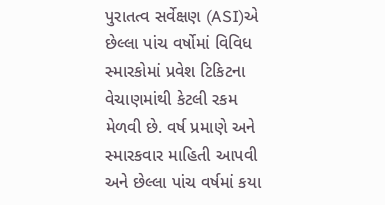પુરાતત્વ સર્વેક્ષણ (ASI)એ છેલ્લા પાંચ વર્ષોમાં વિવિધ સ્મારકોમાં પ્રવેશ ટિકિટના વેચાણમાંથી કેટલી રકમ મેળવી છે. વર્ષ પ્રમાણે અને સ્મારકવાર માહિતી આપવી અને છેલ્લા પાંચ વર્ષમાં કયા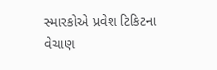સ્મારકોએ પ્રવેશ ટિકિટના વેચાણ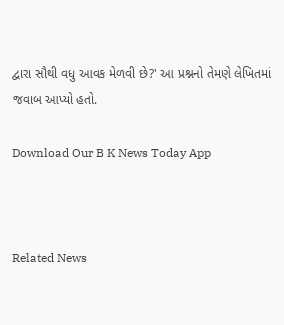દ્વારા સૌથી વધુ આવક મેળવી છે?' આ પ્રશ્નનો તેમણે લેખિતમાં જવાબ આપ્યો હતો.

Download Our B K News Today App



Related News